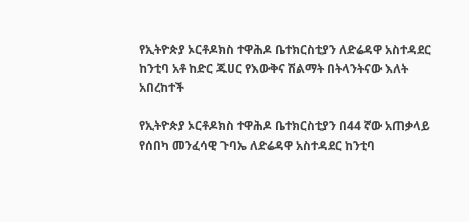የኢትዮጵያ ኦርቶዶክስ ተዋሕዶ ቤተክርስቲያን ለድሬዳዋ አስተዳደር ከንቲባ አቶ ከድር ጁሀር የእውቅና ሽልማት በትላንትናው እለት አበረከተች

የኢትዮጵያ ኦርቶዶክስ ተዋሕዶ ቤተክርስቲያን በ44 ኛው አጠቃላይ የሰበካ መንፈሳዊ ጉባኤ ለድሬዳዋ አስተዳደር ከንቲባ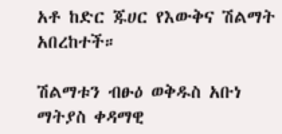አቶ ከድር ጁሀር የእውቅና ሽልማት አበረከተች።

ሽልማቱን ብፁዕ ወቅዱስ አቡነ ማትያስ ቀዳማዊ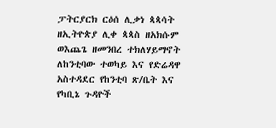ፓትርያርክ ርዕሰ ሊቃነ ጳጳሳት ዘኢትዮጵያ ሊቀ ጳጳስ ዘአክሱም ወእጨጌ ዘመንበረ ተክለሃይማኖት ለከንቲባው ተወካይ እና የድሬዳዋ አስተዳደር የከንቲባ ጽ/ቤት እና የካቢኔ ጉዳዮች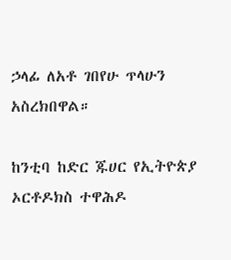ኃላፊ ለአቶ ገበየሁ ጥላሁን አስረክበዋል።

ከንቲባ ከድር ጁሀር የኢትዮጵያ ኦርቶዶክስ ተዋሕዶ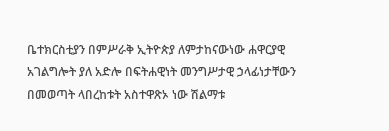ቤተክርስቲያን በምሥራቅ ኢትዮጵያ ለምታከናውነው ሐዋርያዊ አገልግሎት ያለ አድሎ በፍትሐዊነት መንግሥታዊ ኃላፊነታቸውን በመወጣት ላበረከቱት አስተዋጽኦ ነው ሽልማቱ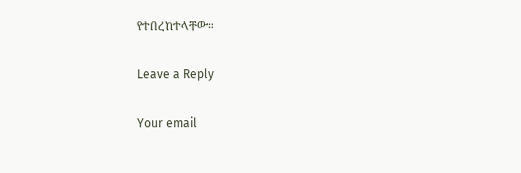የተበረከተላቸው።

Leave a Reply

Your email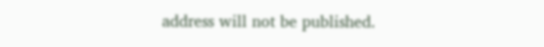address will not be published.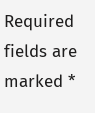Required fields are marked *